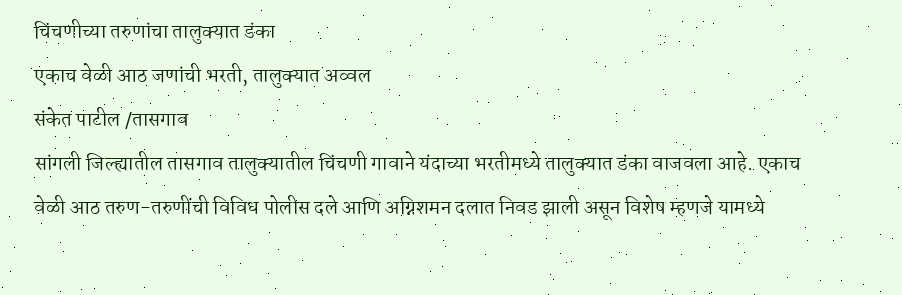चिंचणीच्या तरुणांचा तालुक्यात डंका
एकाच वेळी आठ जणांची भरती, तालुक्यात अव्वल
संकेत पाटील /तासगाव
सांगली जिल्ह्यातील तासगाव तालुक्यातील चिंचणी गावाने यंदाच्या भरतीमध्ये तालुक्यात डंका वाजवला आहे. एकाच वेळी आठ तरुण-तरुणींची विविध पोलीस दले आणि अग्निशमन दलात निवड झाली असून विशेष म्हणजे यामध्ये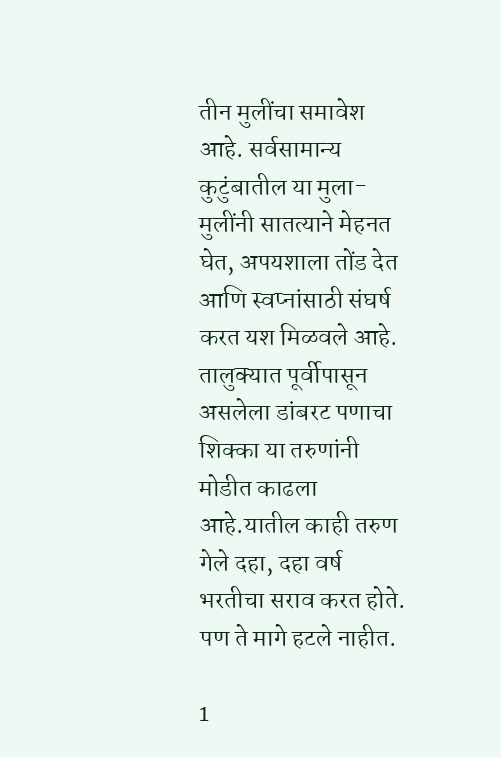तीन मुलींचा समावेश आहे. सर्वसामान्य कुटुंबातील या मुला-मुलींनी सातत्याने मेहनत घेत, अपयशाला तोंड देत आणि स्वप्नांसाठी संघर्ष करत यश मिळवले आहे. तालुक्यात पूर्वीपासून असलेला डांबरट पणाचा शिक्का या तरुणांनी मोडीत काढला आहे.यातील काही तरुण गेले दहा, दहा वर्ष भरतीचा सराव करत होते. पण ते मागे हटले नाहीत.

1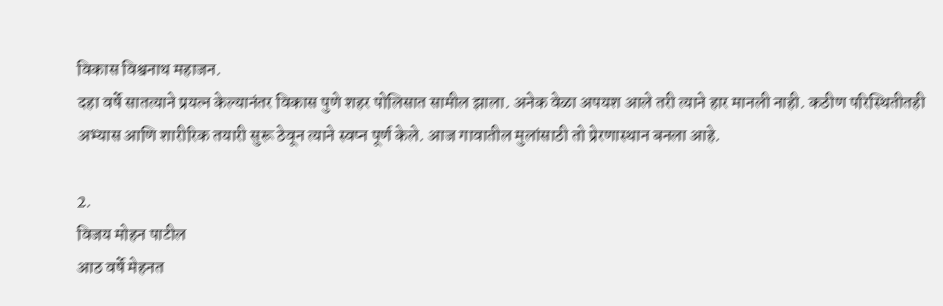विकास विश्वनाथ महाजन.
दहा वर्षे सातत्याने प्रयत्न केल्यानंतर विकास पुणे शहर पोलिसात सामील झाला. अनेक वेळा अपयश आले तरी त्याने हार मानली नाही. कठीण परिस्थितीतही अभ्यास आणि शारीरिक तयारी सुरू ठेवून त्याने स्वप्न पूर्ण केले. आज गावातील मुलांसाठी तो प्रेरणास्थान बनला आहे.

2.
विजय मोहन पाटील
आठ वर्षे मेहनत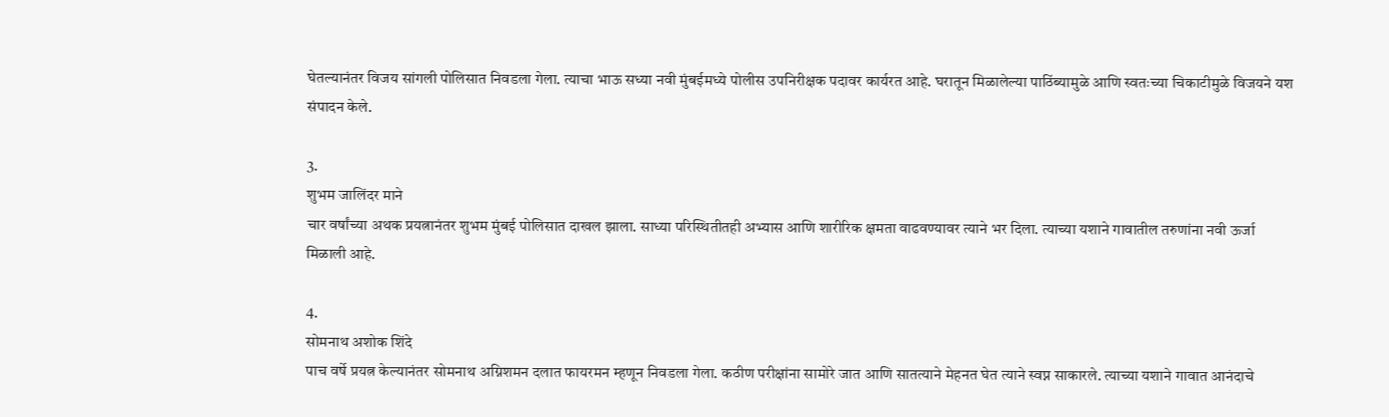घेतल्यानंतर विजय सांगली पोलिसात निवडला गेला. त्याचा भाऊ सध्या नवी मुंबईमध्ये पोलीस उपनिरीक्षक पदावर कार्यरत आहे. घरातून मिळालेल्या पाठिंब्यामुळे आणि स्वतःच्या चिकाटीमुळे विजयने यश संपादन केले.

3.
शुभम जालिंदर माने
चार वर्षांच्या अथक प्रयत्नानंतर शुभम मुंबई पोलिसात दाखल झाला. साध्या परिस्थितीतही अभ्यास आणि शारीरिक क्षमता वाढवण्यावर त्याने भर दिला. त्याच्या यशाने गावातील तरुणांना नवी ऊर्जा मिळाली आहे.

4.
सोमनाथ अशोक शिंदे
पाच वर्षे प्रयत्न केल्यानंतर सोमनाथ अग्निशमन दलात फायरमन म्हणून निवडला गेला. कठीण परीक्षांना सामोरे जात आणि सातत्याने मेहनत घेत त्याने स्वप्न साकारले. त्याच्या यशाने गावात आनंदाचे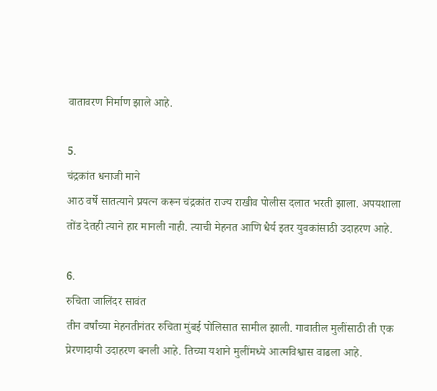वातावरण निर्माण झाले आहे.

5.
चंद्रकांत धनाजी माने
आठ वर्षे सातत्याने प्रयत्न करून चंद्रकांत राज्य राखीव पोलीस दलात भरती झाला. अपयशाला तोंड देतही त्याने हार मानली नाही. त्याची मेहनत आणि धैर्य इतर युवकांसाठी उदाहरण आहे.

6.
रुचिता जालिंदर सावंत
तीन वर्षांच्या मेहनतीनंतर रुचिता मुंबई पोलिसात सामील झाली. गावातील मुलींसाठी ती एक प्रेरणादायी उदाहरण बनली आहे. तिच्या यशाने मुलींमध्ये आत्मविश्वास वाढला आहे.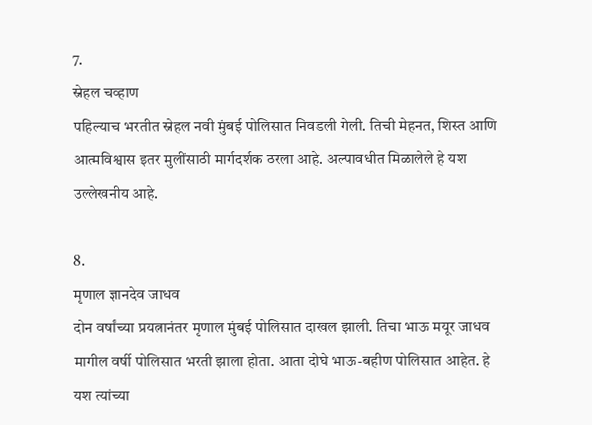7.
स्नेहल चव्हाण
पहिल्याच भरतीत स्नेहल नवी मुंबई पोलिसात निवडली गेली. तिची मेहनत, शिस्त आणि आत्मविश्वास इतर मुलींसाठी मार्गदर्शक ठरला आहे. अल्पावधीत मिळालेले हे यश उल्लेखनीय आहे.

8.
मृणाल ज्ञानदेव जाधव
दोन वर्षांच्या प्रयत्नानंतर मृणाल मुंबई पोलिसात दाखल झाली. तिचा भाऊ मयूर जाधव मागील वर्षी पोलिसात भरती झाला होता. आता दोघे भाऊ-बहीण पोलिसात आहेत. हे यश त्यांच्या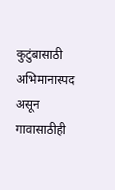कुटुंबासाठी अभिमानास्पद असून गावासाठीही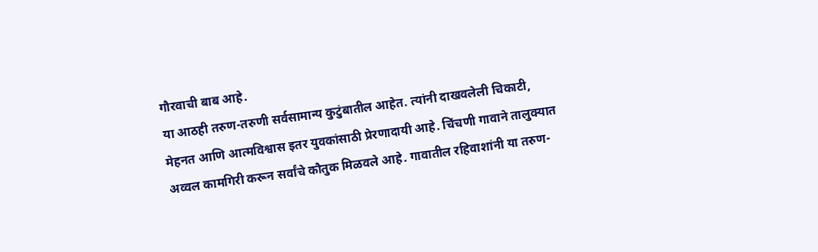गौरवाची बाब आहे.
या आठही तरुण-तरुणी सर्वसामान्य कुटुंबातील आहेत. त्यांनी दाखवलेली चिकाटी, मेहनत आणि आत्मविश्वास इतर युवकांसाठी प्रेरणादायी आहे. चिंचणी गावाने तालुक्यात अव्वल कामगिरी करून सर्वांचे कौतुक मिळवले आहे. गावातील रहिवाशांनी या तरुण-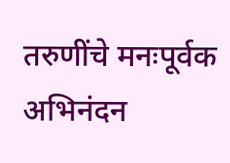तरुणींचे मनःपूर्वक अभिनंदन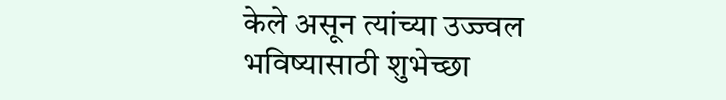केले असून त्यांच्या उज्ज्वल भविष्यासाठी शुभेच्छा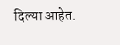दिल्या आहेत.